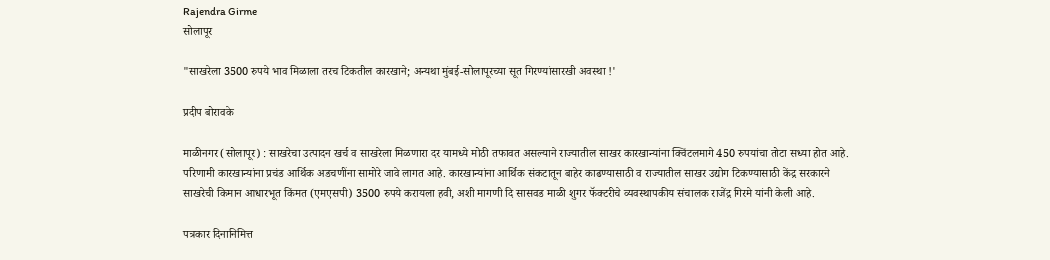Rajendra Girme
सोलापूर

"साखरेला 3500 रुपये भाव मिळाला तरच टिकतील कारखाने; अन्यथा मुंबई-सोलापूरच्या सूत गिरण्यांसारखी अवस्था !'

प्रदीप बोरावके

माळीनगर (सोलापूर) : साखरेचा उत्पादन खर्च व साखरेला मिळणारा दर यामध्ये मोठी तफावत असल्याने राज्यातील साखर कारखान्यांना क्विंटलमागे 450 रुपयांचा तोटा सध्या होत आहे. परिणामी कारखान्यांना प्रचंड आर्थिक अडचणींना सामोरे जावे लागत आहे. कारखान्यांना आर्थिक संकटातून बाहेर काढण्यासाठी व राज्यातील साखर उद्योग टिकण्यासाठी केंद्र सरकारने साखरेची किमान आधारभूत किंमत (एमएसपी) 3500 रुपये करायला हवी, अशी मागणी दि सासवड माळी शुगर फॅक्‍टरीचे व्यवस्थापकीय संचालक राजेंद्र गिरमे यांनी केली आहे.

पत्रकार दिनानिमित्त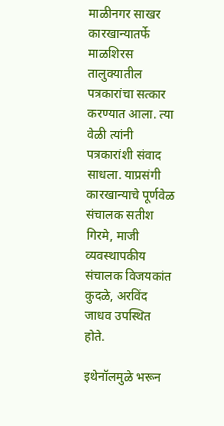माळीनगर साखर कारखान्यातर्फे माळशिरस तालुक्‍यातील पत्रकारांचा सत्कार करण्यात आला. त्या वेळी त्यांनी पत्रकारांशी संवाद साधला. याप्रसंगी कारखान्याचे पूर्णवेळ संचालक सतीश गिरमे, माजी व्यवस्थापकीय संचालक विजयकांत कुदळे, अरविंद जाधव उपस्थित होते.

इथेनॉलमुळे भरून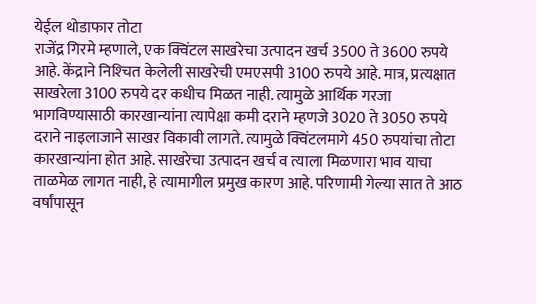येईल थोडाफार तोटा
राजेंद्र गिरमे म्हणाले, एक क्विंटल साखरेचा उत्पादन खर्च 3500 ते 3600 रुपये आहे. केंद्राने निश्‍चित केलेली साखरेची एमएसपी 3100 रुपये आहे. मात्र, प्रत्यक्षात साखरेला 3100 रुपये दर कधीच मिळत नाही. त्यामुळे आर्थिक गरजा भागविण्यासाठी कारखान्यांना त्यापेक्षा कमी दराने म्हणजे 3020 ते 3050 रुपये दराने नाइलाजाने साखर विकावी लागते. त्यामुळे क्विंटलमागे 450 रुपयांचा तोटा कारखान्यांना होत आहे. साखरेचा उत्पादन खर्च व त्याला मिळणारा भाव याचा ताळमेळ लागत नाही, हे त्यामागील प्रमुख कारण आहे. परिणामी गेल्या सात ते आठ वर्षांपासून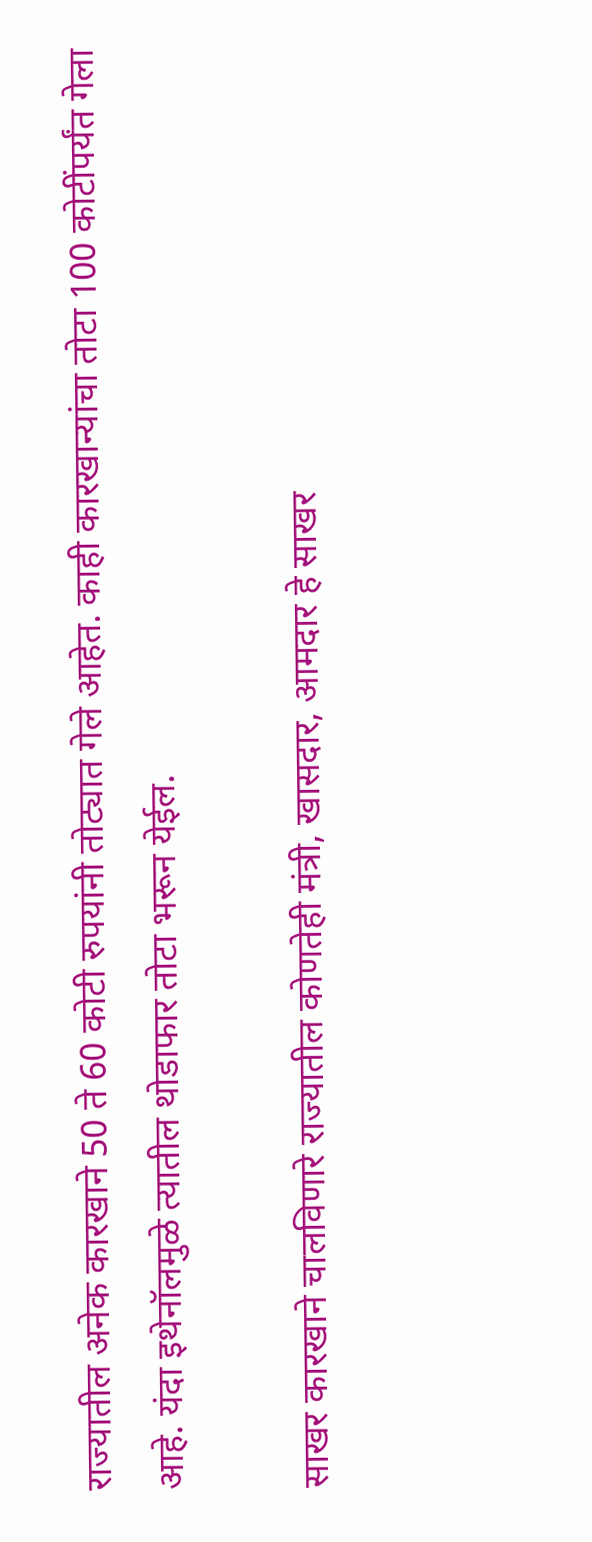राज्यातील अनेक कारखाने 50 ते 60 कोटी रुपयांनी तोट्यात गेले आहेत. काही कारखान्यांचा तोटा 100 कोटींपर्यंत गेला आहे. यंदा इथेनॉलमुळे त्यातील थोडाफार तोटा भरून येईल.

साखर कारखाने चालविणारे राज्यातील कोणतेही मंत्री, खासदार, आमदार हे साखर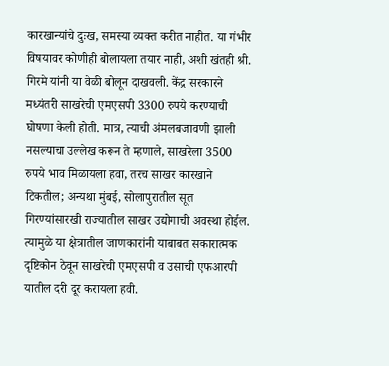कारखान्यांचे दुःख, समस्या व्यक्त करीत नाहीत. या गंभीर विषयावर कोणीही बोलायला तयार नाही, अशी खंतही श्री. गिरमे यांनी या वेळी बोलून दाखवली. केंद्र सरकारने मध्यंतरी साखरेची एमएसपी 3300 रुपये करण्याची घोषणा केली होती. मात्र, त्याची अंमलबजावणी झाली नसल्याचा उल्लेख करून ते म्हणाले, साखरेला 3500 रुपये भाव मिळायला हवा, तरच साखर कारखाने टिकतील; अन्यथा मुंबई, सोलापुरातील सूत गिरण्यांसारखी राज्यातील साखर उद्योगाची अवस्था होईल. त्यामुळे या क्षेत्रातील जाणकारांनी याबाबत सकारात्मक दृष्टिकोन ठेवून साखरेची एमएसपी व उसाची एफआरपी यातील दरी दूर करायला हवी.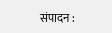संपादन :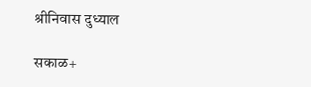श्रीनिवास दुध्याल

सकाळ+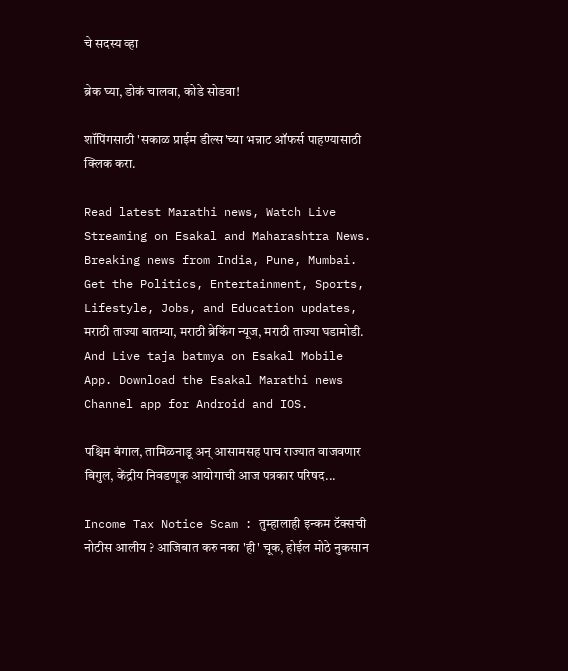चे सदस्य व्हा

ब्रेक घ्या, डोकं चालवा, कोडे सोडवा!

शॉपिंगसाठी 'सकाळ प्राईम डील्स'च्या भन्नाट ऑफर्स पाहण्यासाठी क्लिक करा.

Read latest Marathi news, Watch Live Streaming on Esakal and Maharashtra News. Breaking news from India, Pune, Mumbai. Get the Politics, Entertainment, Sports, Lifestyle, Jobs, and Education updates, मराठी ताज्या बातम्या, मराठी ब्रेकिंग न्यूज, मराठी ताज्या घडामोडी. And Live taja batmya on Esakal Mobile App. Download the Esakal Marathi news Channel app for Android and IOS.

पश्चिम बंगाल, तामिळनाडू अन् आसामसह पाच राज्यात वाजवणार बिगुल, केंद्रीय निवडणूक आयोगाची आज पत्रकार परिषद...

Income Tax Notice Scam : तुम्हालाही इन्कम टॅक्सची नोटीस आलीय ? आजिबात करु नका 'ही' चूक, होईल मोठे नुकसान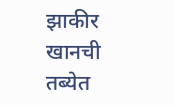झाकीर खानची तब्येत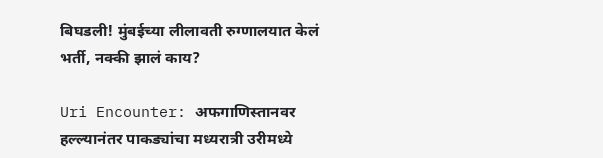बिघडली! मुंबईच्या लीलावती रुग्णालयात केलं भर्ती, नक्की झालं काय?

Uri Encounter: अफगाणिस्तानवर हल्ल्यानंतर पाकड्यांचा मध्यरात्री उरीमध्ये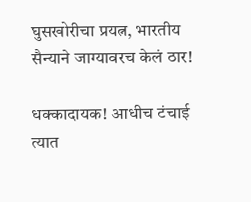घुसखोरीचा प्रयत्न, भारतीय सैन्याने जाग्यावरच केलं ठार!

धक्कादायक! आधीच टंचाई त्यात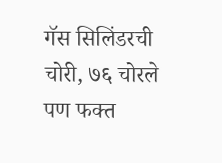गॅस सिलिंडरची चोरी, ७६ चोरले पण फक्त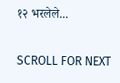१२ भरलेले...

SCROLL FOR NEXT